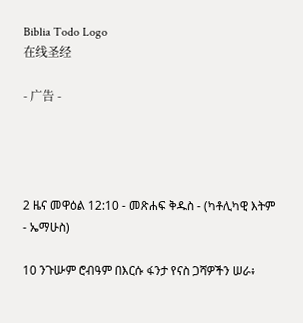Biblia Todo Logo
在线圣经

- 广告 -




2 ዜና መዋዕል 12:10 - መጽሐፍ ቅዱስ - (ካቶሊካዊ እትም - ኤማሁስ)

10 ንጉሡም ሮብዓም በእርሱ ፋንታ የናስ ጋሻዎችን ሠራ፥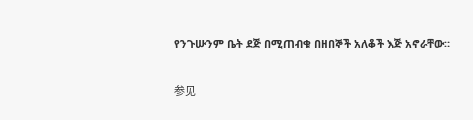የንጉሡንም ቤት ደጅ በሚጠብቁ በዘበኞች አለቆች እጅ አኖራቸው።

参见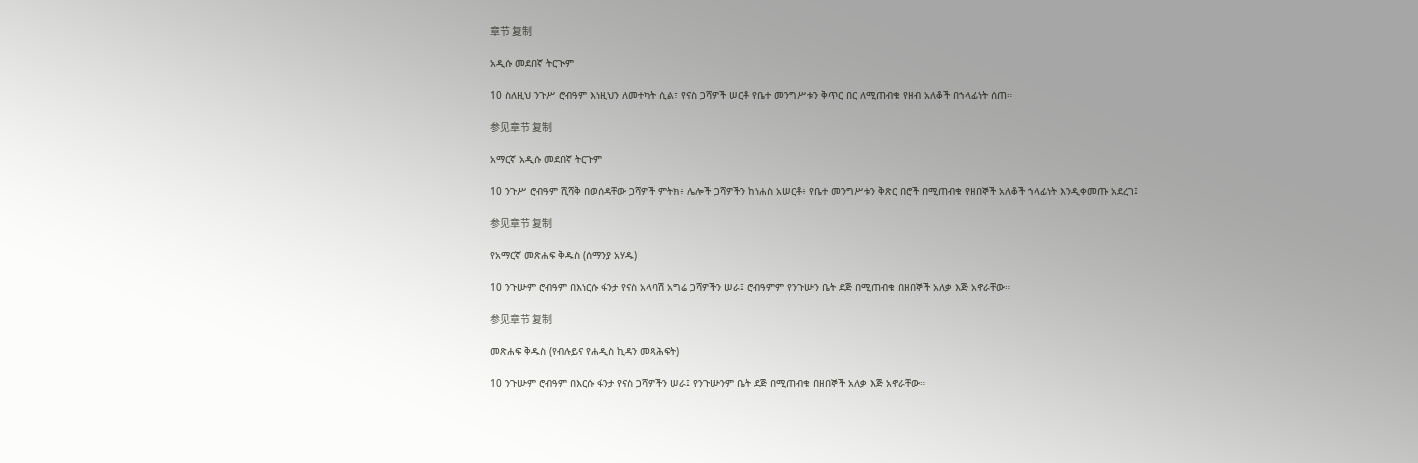章节 复制

አዲሱ መደበኛ ትርጒም

10 ስለዚህ ንጉሥ ሮብዓም እነዚህን ለመተካት ሲል፣ የናስ ጋሻዎች ሠርቶ የቤተ መንግሥቱን ቅጥር በር ለሚጠብቁ የዘብ አለቆች በኀላፊነት ሰጠ።

参见章节 复制

አማርኛ አዲሱ መደበኛ ትርጉም

10 ንጉሥ ሮብዓም ሺሻቅ በወሰዳቸው ጋሻዎች ምትክ፥ ሌሎች ጋሻዎችን ከነሐስ አሠርቶ፥ የቤተ መንግሥቱን ቅጽር በሮች በሚጠብቁ የዘበኞች አለቆች ኀላፊነት እንዲቀመጡ አደረገ፤

参见章节 复制

የአማርኛ መጽሐፍ ቅዱስ (ሰማንያ አሃዱ)

10 ንጉሡም ሮብዓም በእነርሱ ፋንታ የናስ አላባሽ አግሬ ጋሻዎችን ሠራ፤ ሮብዓምም የንጉሡን ቤት ደጅ በሚጠብቁ በዘበኞች አለቃ እጅ አኖራቸው።

参见章节 复制

መጽሐፍ ቅዱስ (የብሉይና የሐዲስ ኪዳን መጻሕፍት)

10 ንጉሡም ሮብዓም በእርሱ ፋንታ የናስ ጋሻዎችን ሠራ፤ የንጉሡንም ቤት ደጅ በሚጠብቁ በዘበኞች አለቃ እጅ አኖራቸው።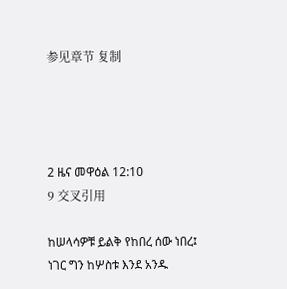参见章节 复制




2 ዜና መዋዕል 12:10
9 交叉引用

ከሠላሳዎቹ ይልቅ የከበረ ሰው ነበረ፤ ነገር ግን ከሦስቱ እንደ አንዱ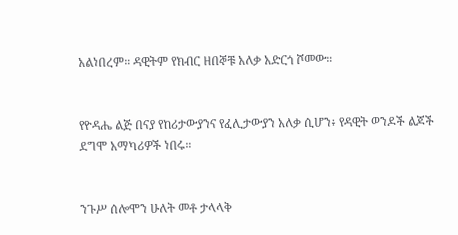አልነበረም። ዳዊትም የክብር ዘበኞቹ አለቃ አድርጎ ሾመው።


የዮዳሔ ልጅ በናያ የከሪታውያንና የፈሊታውያን አለቃ ሲሆን፥ የዳዊት ወንዶች ልጆች ደግሞ አማካሪዎች ነበሩ።


ንጉሥ ሰሎሞን ሁለት መቶ ታላላቅ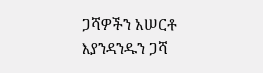ጋሻዎችን አሠርቶ እያንዳንዱን ጋሻ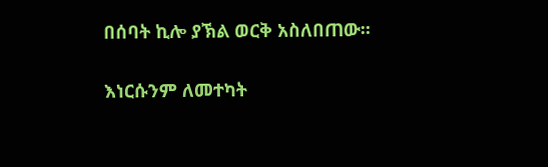በሰባት ኪሎ ያኽል ወርቅ አስለበጠው።


እነርሱንም ለመተካት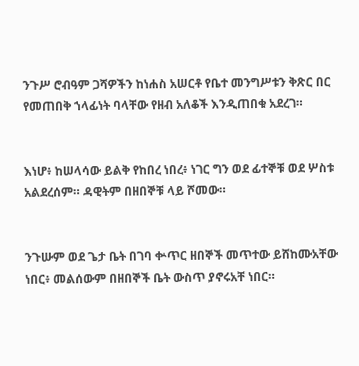ንጉሥ ሮብዓም ጋሻዎችን ከነሐስ አሠርቶ የቤተ መንግሥቱን ቅጽር በር የመጠበቅ ኀላፊነት ባላቸው የዘብ አለቆች እንዲጠበቁ አደረገ።


እነሆ፥ ከሠላሳው ይልቅ የከበረ ነበረ፥ ነገር ግን ወደ ፊተኞቹ ወደ ሦስቱ አልደረሰም። ዳዊትም በዘበኞቹ ላይ ሾመው።


ንጉሡም ወደ ጌታ ቤት በገባ ቍጥር ዘበኞች መጥተው ይሸከሙአቸው ነበር፥ መልሰውም በዘበኞች ቤት ውስጥ ያኖሩአቸ ነበር።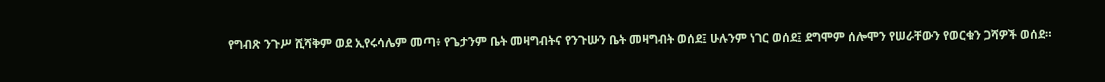የግብጽ ንጉሥ ሺሻቅም ወደ ኢየሩሳሌም መጣ፥ የጌታንም ቤት መዛግብትና የንጉሡን ቤት መዛግብት ወሰደ፤ ሁሉንም ነገር ወሰደ፤ ደግሞም ሰሎሞን የሠራቸውን የወርቁን ጋሻዎች ወሰደ።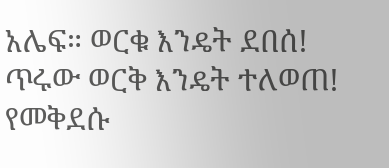አሌፍ። ወርቁ እንዴት ደበሰ! ጥሩው ወርቅ እንዴት ተለወጠ! የመቅደሱ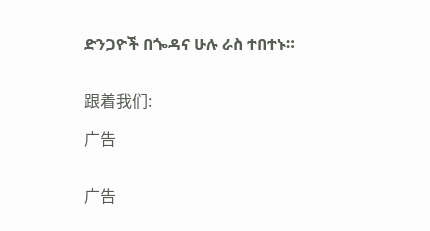ድንጋዮች በጐዳና ሁሉ ራስ ተበተኑ።


跟着我们:

广告


广告